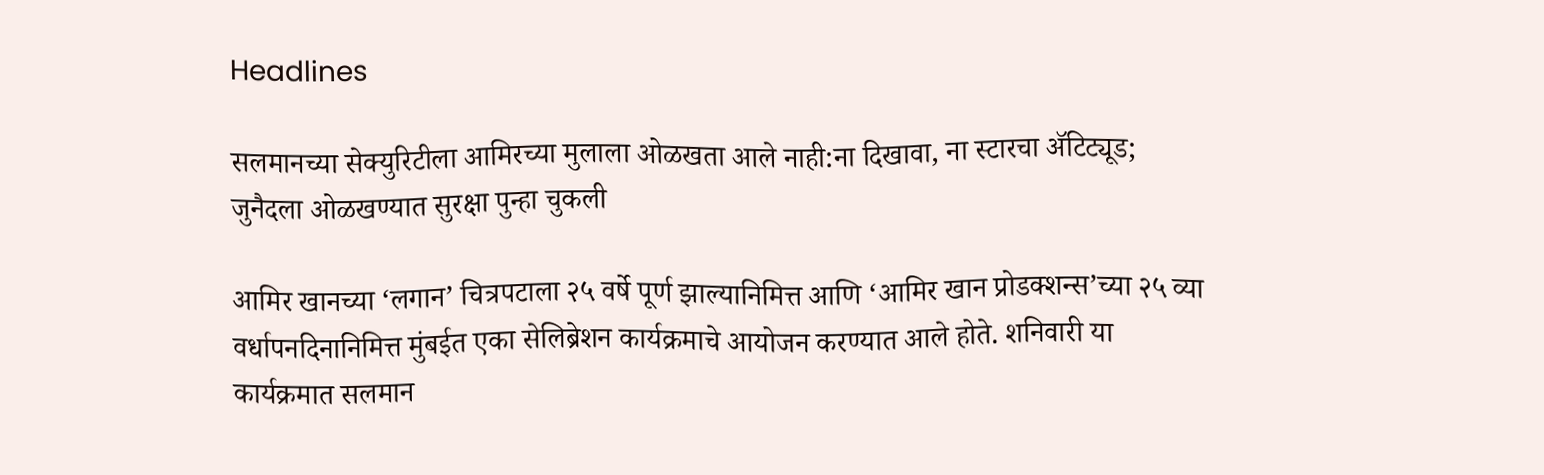Headlines

सलमानच्या सेक्युरिटीला आमिरच्या मुलाला ओळखता आले नाही:ना दिखावा, ना स्टारचा ॲटिट्यूड; जुनैदला ओळखण्यात सुरक्षा पुन्हा चुकली

आमिर खानच्या ‘लगान’ चित्रपटाला २५ वर्षे पूर्ण झाल्यानिमित्त आणि ‘आमिर खान प्रोडक्शन्स’च्या २५ व्या वर्धापनदिनानिमित्त मुंबईत एका सेलिब्रेशन कार्यक्रमाचे आयोजन करण्यात आले होते. शनिवारी या कार्यक्रमात सलमान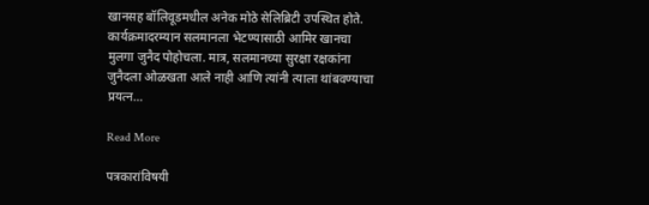खानसह बॉलिवूडमधील अनेक मोठे सेलिब्रिटी उपस्थित होते. कार्यक्रमादरम्यान सलमानला भेटण्यासाठी आमिर खानचा मुलगा जुनैद पोहोचला. मात्र, सलमानच्या सुरक्षा रक्षकांना जुनैदला ओळखता आले नाही आणि त्यांनी त्याला थांबवण्याचा प्रयत्न…

Read More

पत्रकारांविषयी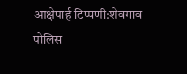आक्षेपार्ह टिप्पणी:शेवगाव पोलिस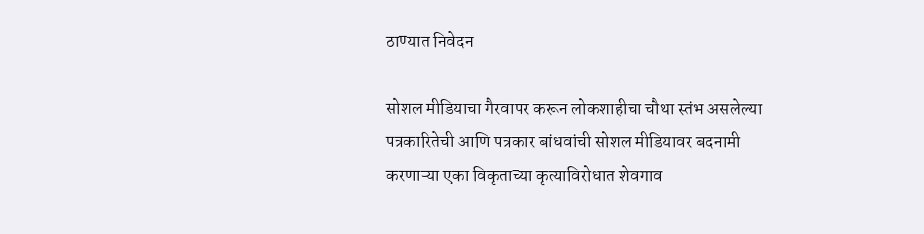ठाण्यात निवेदन

सोशल मीडियाचा गैरवापर करून लोकशाहीचा चौथा स्तंभ असलेल्या पत्रकारितेची आणि पत्रकार बांधवांची सोशल मीडियावर बदनामी करणाऱ्या एका विकृताच्या कृत्याविरोधात शेवगाव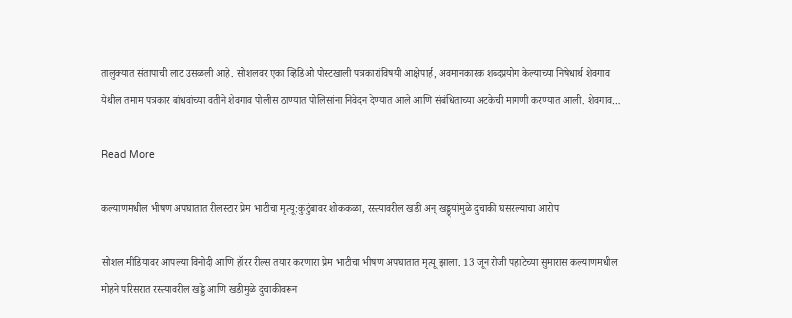तालुक्यात संतापाची लाट उसळली आहे. सोशलवर एका व्हिडिओ पोस्टखाली पत्रकारांविषयी आक्षेपार्ह, अवमानकारक शब्दप्रयोग केल्याच्या निषेधार्थ शेवगाव येथील तमाम पत्रकार बांधवांच्या वतीने शेवगाव पोलीस ठाण्यात पोलिसांना निवेदन देण्यात आले आणि संबंधिताच्या अटकेची मागणी करण्यात आली. शेवगाव…

Read More

कल्याणमधील भीषण अपघातात रीलस्टार प्रेम भाटीचा मृत्यू:कुटुंबावर शोककळा, रस्त्यावरील खडी अन् खड्ड्यांमुळे दुचाकी घसरल्याचा आरोप

सोशल मीडियावर आपल्या विनोदी आणि हॉरर रील्स तयार करणारा प्रेम भाटीचा भीषण अपघातात मृत्यू झाला. 13 जून रोजी पहाटेच्या सुमारास कल्याणमधील मोहने परिसरात रस्त्यावरील खड्डे आणि खडीमुळे दुचाकीवरून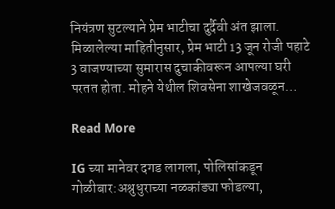नियंत्रण सुटल्याने प्रेम भाटीचा दुर्दैवी अंत झाला. मिळालेल्या माहितीनुसार, प्रेम भाटी 13 जून रोजी पहाटे 3 वाजण्याच्या सुमारास दुचाकीवरून आपल्या घरी परतत होता. मोहने येथील शिवसेना शाखेजवळून…

Read More

IG च्या मानेवर दगड लागला, पोलिसांकडून गोळीबार:अश्रुधुराच्या नळकांड्या फोडल्या,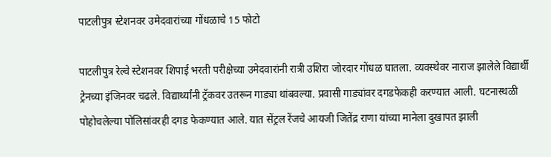पाटलीपुत्र स्टेशनवर उमेदवारांच्या गोंधळाचे 15 फोटो

पाटलीपुत्र रेल्वे स्टेशनवर शिपाई भरती परीक्षेच्या उमेदवारांनी रात्री उशिरा जोरदार गोंधळ घातला. व्यवस्थेवर नाराज झालेले विद्यार्थी ट्रेनच्या इंजिनवर चढले. विद्यार्थ्यांनी ट्रॅकवर उतरून गाड्या थांबवल्या. प्रवासी गाड्यांवर दगडफेकही करण्यात आली. घटनास्थळी पोहोचलेल्या पोलिसांवरही दगड फेकण्यात आले. यात सेंट्रल रेंजचे आयजी जितेंद्र राणा यांच्या मानेला दुखापत झाली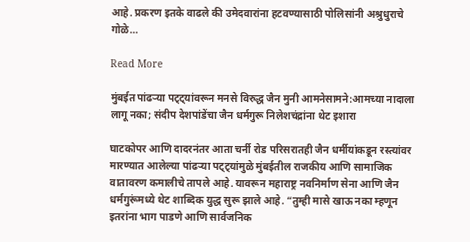आहे. प्रकरण इतके वाढले की उमेदवारांना हटवण्यासाठी पोलिसांनी अश्रुधुराचे गोळे…

Read More

मुंबईत पांढऱ्या पट्ट्यांवरून मनसे विरुद्ध जैन मुनी आमनेसामने:आमच्या नादाला लागू नका; संदीप देशपांडेंचा जैन धर्मगुरू निलेशचंद्रांना थेट इशारा

घाटकोपर आणि दादरनंतर आता चर्नी रोड परिसरातही जैन धर्मीयांकडून रस्त्यांवर मारण्यात आलेल्या पांढऱ्या पट्ट्यांमुळे मुंबईतील राजकीय आणि सामाजिक वातावरण कमालीचे तापले आहे. यावरून महाराष्ट्र नवनिर्माण सेना आणि जैन धर्मगुरूंमध्ये थेट शाब्दिक युद्ध सुरू झाले आहे. “तुम्ही मासे खाऊ नका म्हणून इतरांना भाग पाडणे आणि सार्वजनिक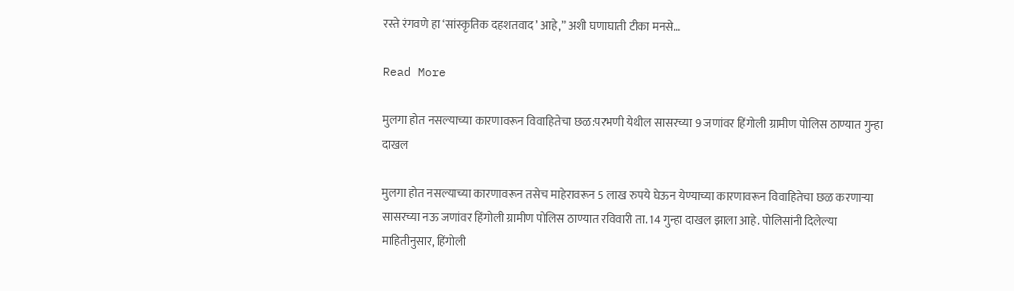रस्ते रंगवणे हा ‘सांस्कृतिक दहशतवाद’ आहे,” अशी घणाघाती टीका मनसे…

Read More

मुलगा होत नसल्याच्या कारणावरून विवाहितेचा छळ:परभणी येथील सासरच्या 9 जणांवर हिंगोली ग्रामीण पोलिस ठाण्यात गुन्हा दाखल

मुलगा होत नसल्याच्या कारणावरून तसेच माहेरावरून 5 लाख रुपये घेऊन येण्याच्या कारणावरून विवाहितेचा छळ करणाऱ्या सासरच्या नऊ जणांवर हिंगोली ग्रामीण पोलिस ठाण्यात रविवारी ता. 14 गुन्हा दाखल झाला आहे. पोलिसांनी दिलेल्या माहितीनुसार, हिंगोली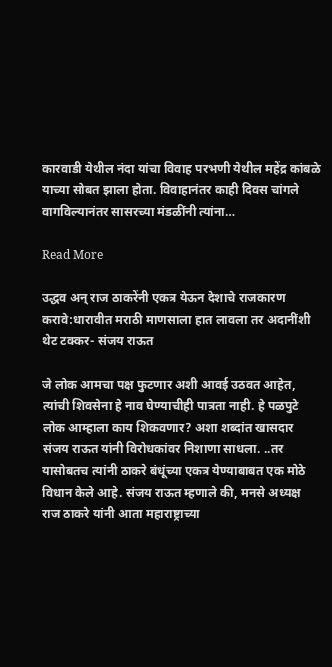कारवाडी येथील नंदा यांचा विवाह परभणी येथील महेंद्र कांबळे याच्या सोबत झाला होता. विवाहानंतर काही दिवस चांगले वागविल्यानंतर सासरच्या मंडळींनी त्यांना…

Read More

उद्धव अन् राज ठाकरेंनी एकत्र येऊन देशाचे राजकारण करावे:धारावीत मराठी माणसाला हात लावला तर अदानींशी थेट टक्कर- संजय राऊत

जे लोक आमचा पक्ष फुटणार अशी आवई उठवत आहेत, त्यांची शिवसेना हे नाव घेण्याचीही पात्रता नाही. हे पळपुटे लोक आम्हाला काय शिकवणार? अशा शब्दांत खासदार संजय राऊत यांनी विरोधकांवर निशाणा साधला. ..तर यासोबतच त्यांनी ठाकरे बंधूंच्या एकत्र येण्याबाबत एक मोठे विधान केले आहे. संजय राऊत म्हणाले की, मनसे अध्यक्ष राज ठाकरे यांनी आता महाराष्ट्राच्या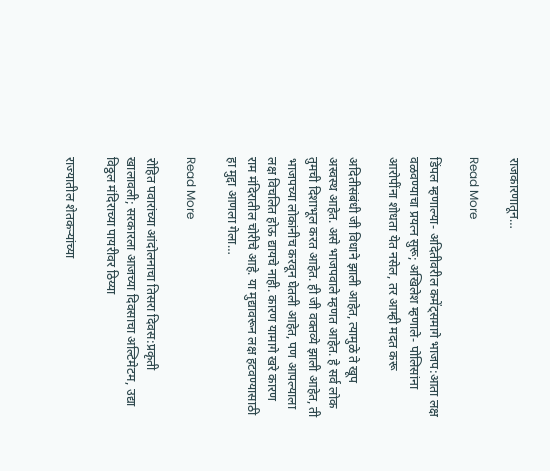राजकारणातून…

Read More

डिंपल म्हणाल्या- अदितीवरील कमेंट्समागे भाजप:आता लक्ष वळवण्याचा प्रयत्न सुरू; अखिलेश म्हणाले- पोलिसांना आरोपींना शोधता येत नसेल, तर आम्ही मदत करू

अदितीसंबंधी जी विधाने झाली आहेत, त्यामुळे ते खूप अस्वस्थ आहेत. असे भाजपवाले म्हणत आहेत. हे सर्व लोक तुमची दिशाभूल करत आहेत. ही जी वक्तव्ये झाली आहेत, ती भाजपच्या लोकांनीच करवून घेतली आहेत, पण आपल्याला लक्ष विचलित होऊ द्यायचे नाही. कारण यामागे खरे कारण राम मंदिरातील चोरीचे आहे. या मुद्यावरून लक्ष हटवण्यासाठी हा मुद्दा आणला गेला…

Read More

रोहित पवारांच्या आंदोलनाचा तिसरा दिवस:प्रकृती खालावली; सरकारला आजच्या दिवसाचा अल्टिमेटम, उद्या विठ्ठल मंदिराच्या पायरीवर ठिय्या

राज्यातील शेतकऱ्यांच्या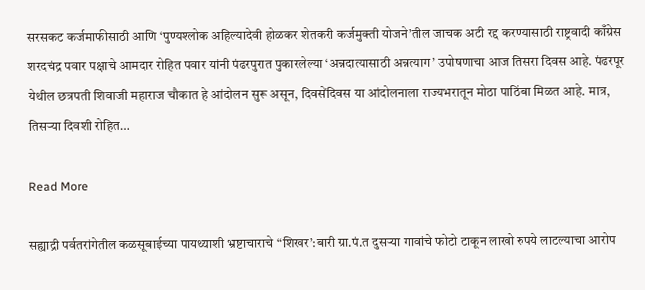सरसकट कर्जमाफीसाठी आणि ‘पुण्यश्लोक अहिल्यादेवी होळकर शेतकरी कर्जमुक्ती योजने’तील जाचक अटी रद्द करण्यासाठी राष्ट्रवादी काँग्रेस शरदचंद्र पवार पक्षाचे आमदार रोहित पवार यांनी पंढरपुरात पुकारलेल्या ‘अन्नदात्यासाठी अन्नत्याग’ उपोषणाचा आज तिसरा दिवस आहे. पंढरपूर येथील छत्रपती शिवाजी महाराज चौकात हे आंदोलन सुरू असून, दिवसेंदिवस या आंदोलनाला राज्यभरातून मोठा पाठिंबा मिळत आहे. मात्र, तिसऱ्या दिवशी रोहित…

Read More

सह्याद्री पर्वतरांगेतील कळसूबाईच्या पायथ्याशी भ्रष्टाचाराचे “शिखर’:बारी ग्रा.पं.त दुसऱ्या गावांचे फोटो टाकून लाखो रुपये लाटल्याचा आरोप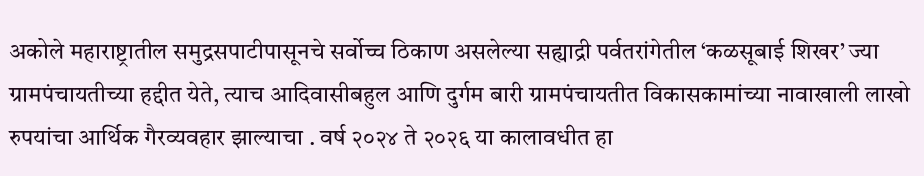अकोले महाराष्ट्रातील समुद्रसपाटीपासूनचे सर्वोच्च ठिकाण असलेल्या सह्याद्री पर्वतरांगेतील ‘कळसूबाई शिखर’ ज्या ग्रामपंचायतीच्या हद्दीत येते, त्याच आदिवासीबहुल आणि दुर्गम बारी ग्रामपंचायतीत विकासकामांच्या नावाखाली लाखो रुपयांचा आर्थिक गैरव्यवहार झाल्याचा . वर्ष २०२४ ते २०२६ या कालावधीत हा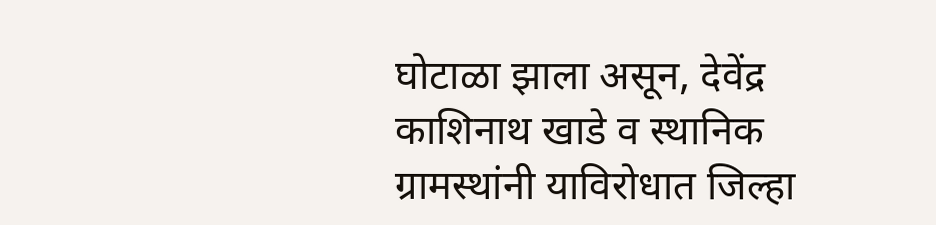घोटाळा झाला असून, देवेंद्र काशिनाथ खाडे व स्थानिक ग्रामस्थांनी याविरोधात जिल्हा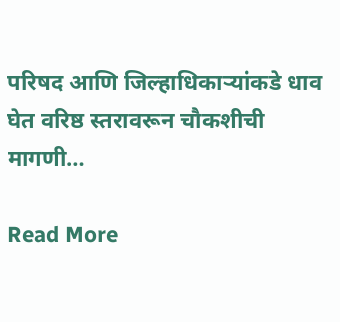परिषद आणि जिल्हाधिकाऱ्यांकडे धाव घेत वरिष्ठ स्तरावरून चौकशीची मागणी…

Read More